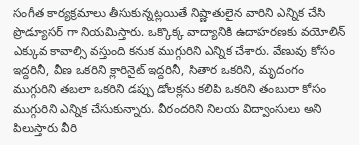సంగీత కార్యక్రమాలు తీసుకున్నట్లయితే నిష్ణాతులైన వారిని ఎన్నిక చేసి ప్రొడ్యూసర్ గా నియమిస్తారు. ఒక్కొక్క వాద్యానికి ఉదాహరణకు వయోలిన్ ఎక్కువ కావాల్సి వస్తుంది కనుక ముగ్గురిని ఎన్నిక చేశారు. వేణువు కోసం ఇద్దరినీ, వీణ ఒకరిని క్లారినైట్ ఇద్దరినీ, సితార ఒకరిని, మృదంగం ముగ్గురిని తబలా ఒకరిని డప్పు డోలక్లను కలిపి ఒకరిని తంబురా కోసం ముగ్గురిని ఎన్నిక చేసుకున్నారు. వీరందరిని నిలయ విద్వాంసులు అని పిలుస్తారు వీరి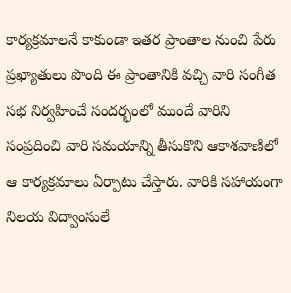కార్యక్రమాలనే కాకుండా ఇతర ప్రాంతాల నుంచి పేరు ప్రఖ్యాతులు పొంది ఈ ప్రాంతానికి వచ్చి వారి సంగీత సభ నిర్వహించే సందర్భంలో ముందే వారిని సంప్రదించి వారి సమయాన్ని తీసుకొని ఆకాశవాణిలో ఆ కార్యక్రమాలు ఏర్పాటు చేస్తారు. వారికి సహాయంగా నిలయ విద్వాంసులే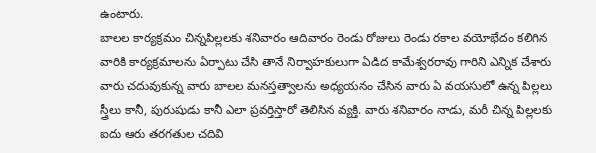ఉంటారు.
బాలల కార్యక్రమం చిన్నపిల్లలకు శనివారం ఆదివారం రెండు రోజులు రెండు రకాల వయోభేదం కలిగిన వారికి కార్యక్రమాలను ఏర్పాటు చేసి తానే నిర్వాహకులుగా ఏడిద కామేశ్వరరావు గారిని ఎన్నిక చేశారు వారు చదువుకున్న వారు బాలల మనస్తత్వాలను అధ్యయనం చేసిన వారు ఏ వయసులో ఉన్న పిల్లలు స్త్రీలు కానీ, పురుషుడు కానీ ఎలా ప్రవర్తిస్తారో తెలిసిన వ్యక్తి. వారు శనివారం నాడు, మరీ చిన్న పిల్లలకు ఐదు ఆరు తరగతుల చదివి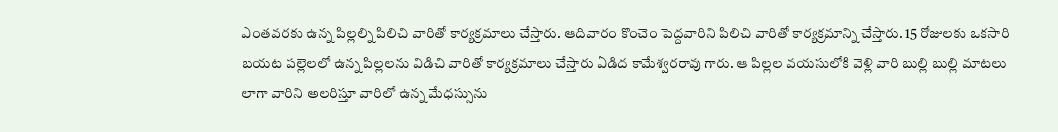ఎంతవరకు ఉన్న పిల్లల్ని పిలిచి వారితో కార్యక్రమాలు చేస్తారు. ఆదివారం కొంచెం పెద్దవారిని పిలిచి వారితో కార్యక్రమాన్ని చేస్తారు. 15 రోజులకు ఒకసారి బయట పల్లెలలో ఉన్న పిల్లలను విడిచి వారితో కార్యక్రమాలు చేస్తారు ఏడిద కామేశ్వరరావు గారు. ఆ పిల్లల వయసులోకి వెళ్లి వారి బుల్లి బుల్లి మాటలు లాగా వారిని అలరిస్తూ వారిలో ఉన్న మేధస్సును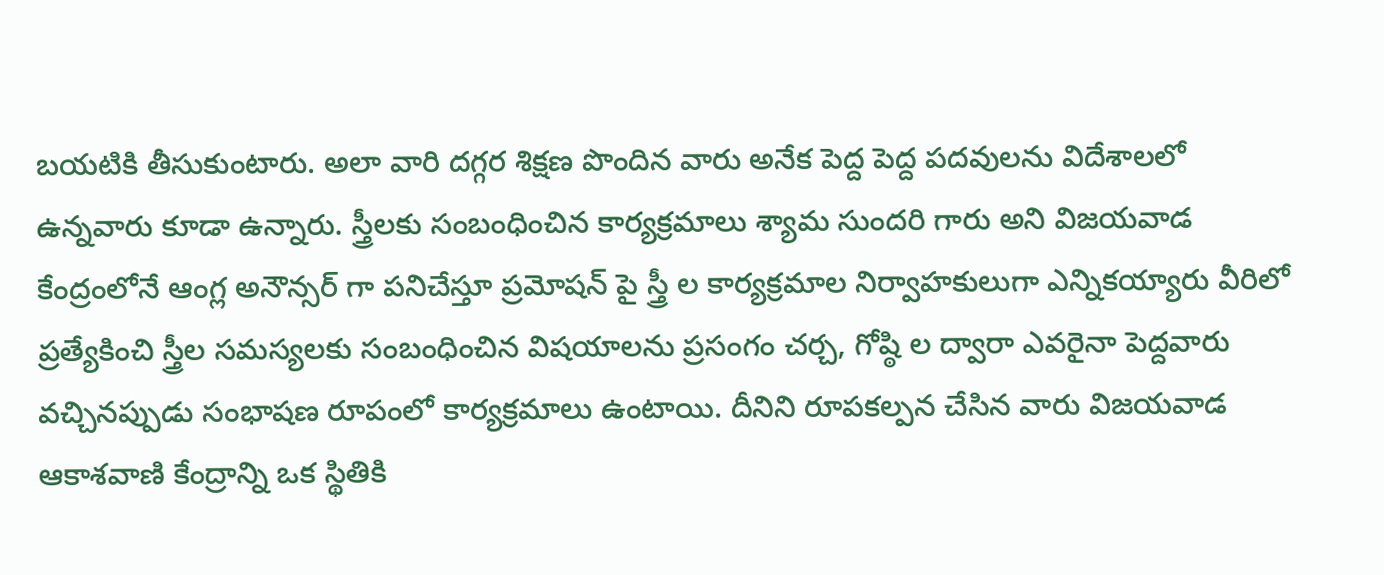బయటికి తీసుకుంటారు. అలా వారి దగ్గర శిక్షణ పొందిన వారు అనేక పెద్ద పెద్ద పదవులను విదేశాలలో ఉన్నవారు కూడా ఉన్నారు. స్త్రీలకు సంబంధించిన కార్యక్రమాలు శ్యామ సుందరి గారు అని విజయవాడ కేంద్రంలోనే ఆంగ్ల అనౌన్సర్ గా పనిచేస్తూ ప్రమోషన్ పై స్త్రీ ల కార్యక్రమాల నిర్వాహకులుగా ఎన్నికయ్యారు వీరిలో ప్రత్యేకించి స్త్రీల సమస్యలకు సంబంధించిన విషయాలను ప్రసంగం చర్చ, గోష్ఠి ల ద్వారా ఎవరైనా పెద్దవారు వచ్చినప్పుడు సంభాషణ రూపంలో కార్యక్రమాలు ఉంటాయి. దీనిని రూపకల్పన చేసిన వారు విజయవాడ ఆకాశవాణి కేంద్రాన్ని ఒక స్థితికి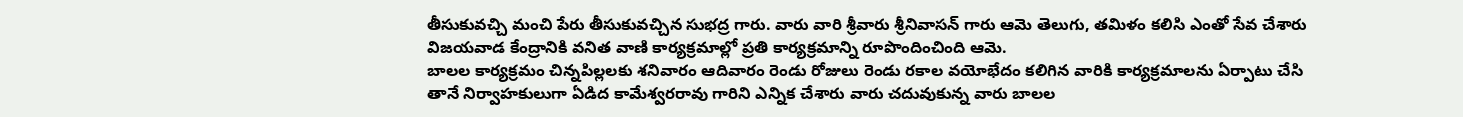తీసుకువచ్చి మంచి పేరు తీసుకువచ్చిన సుభద్ర గారు. వారు వారి శ్రీవారు శ్రీనివాసన్ గారు ఆమె తెలుగు, తమిళం కలిసి ఎంతో సేవ చేశారు విజయవాడ కేంద్రానికి వనిత వాణి కార్యక్రమాల్లో ప్రతి కార్యక్రమాన్ని రూపొందించింది ఆమె.
బాలల కార్యక్రమం చిన్నపిల్లలకు శనివారం ఆదివారం రెండు రోజులు రెండు రకాల వయోభేదం కలిగిన వారికి కార్యక్రమాలను ఏర్పాటు చేసి తానే నిర్వాహకులుగా ఏడిద కామేశ్వరరావు గారిని ఎన్నిక చేశారు వారు చదువుకున్న వారు బాలల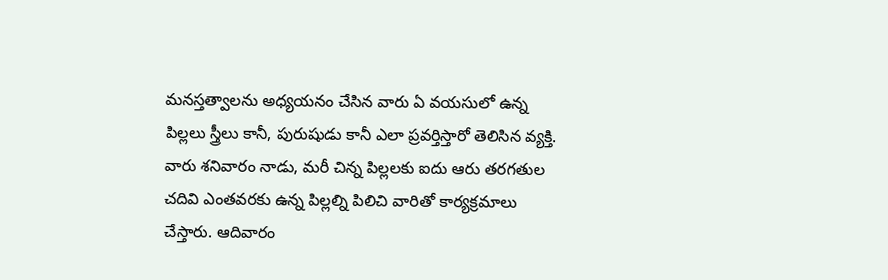మనస్తత్వాలను అధ్యయనం చేసిన వారు ఏ వయసులో ఉన్న పిల్లలు స్త్రీలు కానీ, పురుషుడు కానీ ఎలా ప్రవర్తిస్తారో తెలిసిన వ్యక్తి. వారు శనివారం నాడు, మరీ చిన్న పిల్లలకు ఐదు ఆరు తరగతుల చదివి ఎంతవరకు ఉన్న పిల్లల్ని పిలిచి వారితో కార్యక్రమాలు చేస్తారు. ఆదివారం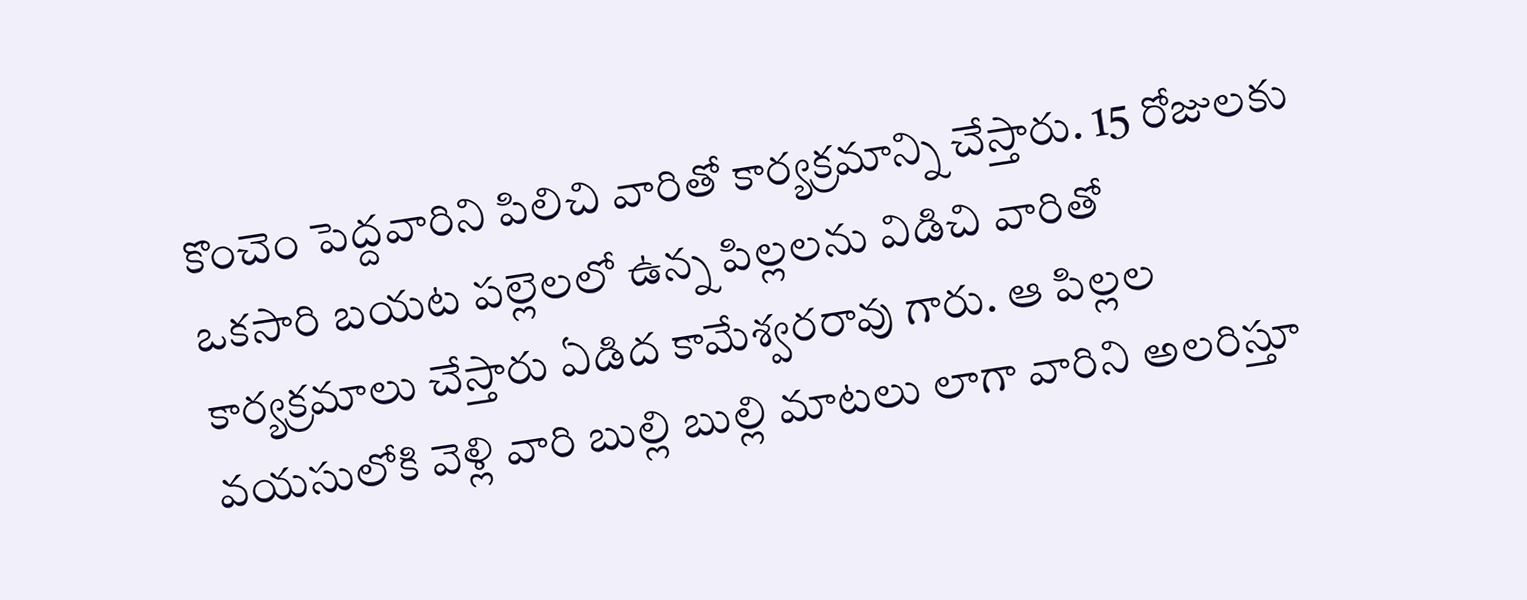కొంచెం పెద్దవారిని పిలిచి వారితో కార్యక్రమాన్ని చేస్తారు. 15 రోజులకు ఒకసారి బయట పల్లెలలో ఉన్న పిల్లలను విడిచి వారితో కార్యక్రమాలు చేస్తారు ఏడిద కామేశ్వరరావు గారు. ఆ పిల్లల వయసులోకి వెళ్లి వారి బుల్లి బుల్లి మాటలు లాగా వారిని అలరిస్తూ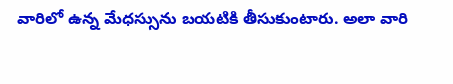వారిలో ఉన్న మేధస్సును బయటికి తీసుకుంటారు. అలా వారి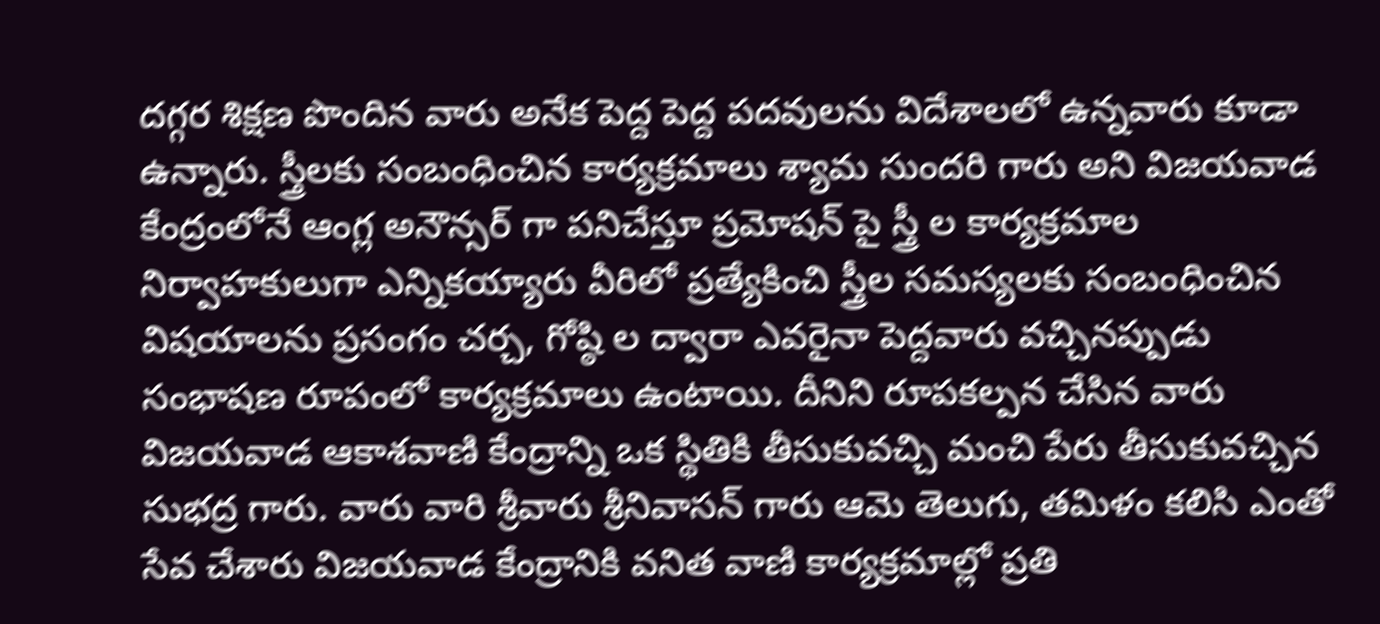దగ్గర శిక్షణ పొందిన వారు అనేక పెద్ద పెద్ద పదవులను విదేశాలలో ఉన్నవారు కూడా ఉన్నారు. స్త్రీలకు సంబంధించిన కార్యక్రమాలు శ్యామ సుందరి గారు అని విజయవాడ కేంద్రంలోనే ఆంగ్ల అనౌన్సర్ గా పనిచేస్తూ ప్రమోషన్ పై స్త్రీ ల కార్యక్రమాల నిర్వాహకులుగా ఎన్నికయ్యారు వీరిలో ప్రత్యేకించి స్త్రీల సమస్యలకు సంబంధించిన విషయాలను ప్రసంగం చర్చ, గోష్ఠి ల ద్వారా ఎవరైనా పెద్దవారు వచ్చినప్పుడు సంభాషణ రూపంలో కార్యక్రమాలు ఉంటాయి. దీనిని రూపకల్పన చేసిన వారు విజయవాడ ఆకాశవాణి కేంద్రాన్ని ఒక స్థితికి తీసుకువచ్చి మంచి పేరు తీసుకువచ్చిన సుభద్ర గారు. వారు వారి శ్రీవారు శ్రీనివాసన్ గారు ఆమె తెలుగు, తమిళం కలిసి ఎంతో సేవ చేశారు విజయవాడ కేంద్రానికి వనిత వాణి కార్యక్రమాల్లో ప్రతి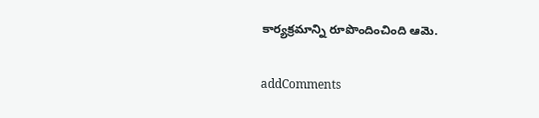కార్యక్రమాన్ని రూపొందించింది ఆమె.

addComments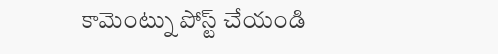కామెంట్ను పోస్ట్ చేయండి